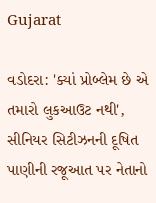Gujarat

વડોદરા: 'ક્યાં પ્રોબ્લેમ છે એ તમારો લુકઆઉટ નથી', સીનિયર સિટીઝનની દૂષિત પાણીની રજૂઆત પર નેતાનો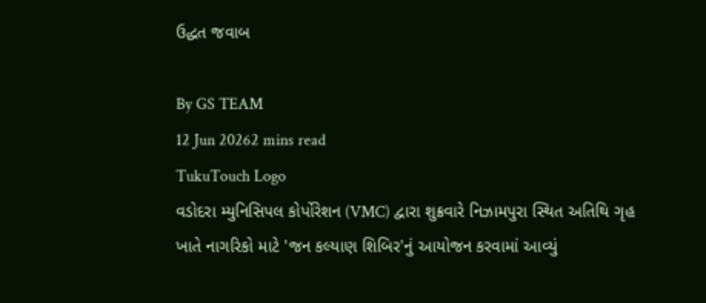ઉદ્ધત જવાબ

By GS TEAM
12 Jun 20262 mins read
TukuTouch Logo
વડોદરા મ્યુનિસિપલ કોર્પોરેશન (VMC) દ્વારા શુક્રવારે નિઝામપુરા સ્થિત અતિથિ ગૃહ ખાતે નાગરિકો માટે 'જન કલ્યાણ શિબિર'નું આયોજન કરવામાં આવ્યું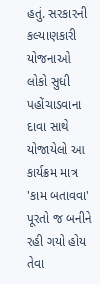હતું. સરકારની કલ્યાણકારી યોજનાઓ લોકો સુધી પહોંચાડવાના દાવા સાથે યોજાયેલો આ કાર્યક્રમ માત્ર 'કામ બતાવવા' પૂરતો જ બનીને રહી ગયો હોય તેવા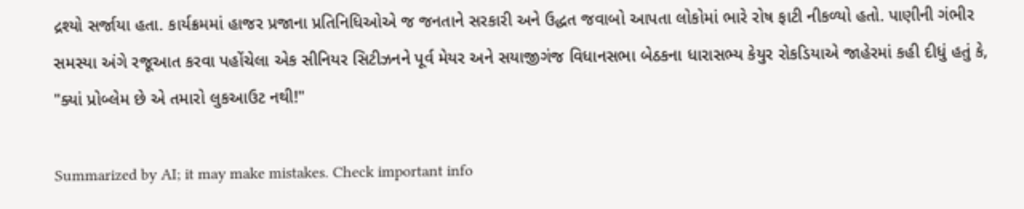દ્રશ્યો સર્જાયા હતા. કાર્યક્રમમાં હાજર પ્રજાના પ્રતિનિધિઓએ જ જનતાને સરકારી અને ઉદ્ધત જવાબો આપતા લોકોમાં ભારે રોષ ફાટી નીકળ્યો હતો. પાણીની ગંભીર સમસ્યા અંગે રજૂઆત કરવા પહોંચેલા એક સીનિયર સિટીઝનને પૂર્વ મેયર અને સયાજીગંજ વિધાનસભા બેઠકના ધારાસભ્ય કેયુર રોકડિયાએ જાહેરમાં કહી દીધું હતું કે, "ક્યાં પ્રોબ્લેમ છે એ તમારો લુકઆઉટ નથી!"

Summarized by AI; it may make mistakes. Check important info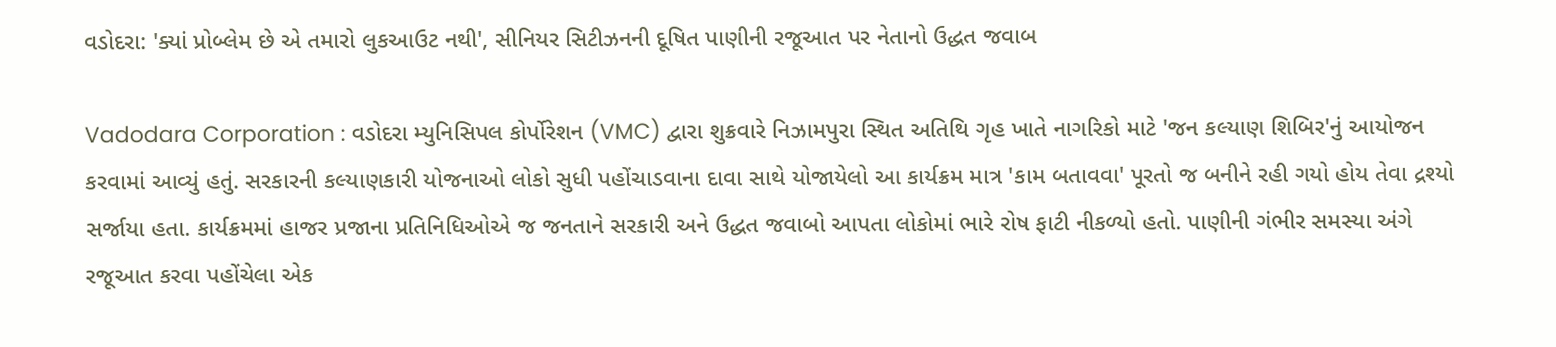વડોદરા: 'ક્યાં પ્રોબ્લેમ છે એ તમારો લુકઆઉટ નથી', સીનિયર સિટીઝનની દૂષિત પાણીની રજૂઆત પર નેતાનો ઉદ્ધત જવાબ

Vadodara Corporation : વડોદરા મ્યુનિસિપલ કોર્પોરેશન (VMC) દ્વારા શુક્રવારે નિઝામપુરા સ્થિત અતિથિ ગૃહ ખાતે નાગરિકો માટે 'જન કલ્યાણ શિબિર'નું આયોજન કરવામાં આવ્યું હતું. સરકારની કલ્યાણકારી યોજનાઓ લોકો સુધી પહોંચાડવાના દાવા સાથે યોજાયેલો આ કાર્યક્રમ માત્ર 'કામ બતાવવા' પૂરતો જ બનીને રહી ગયો હોય તેવા દ્રશ્યો સર્જાયા હતા. કાર્યક્રમમાં હાજર પ્રજાના પ્રતિનિધિઓએ જ જનતાને સરકારી અને ઉદ્ધત જવાબો આપતા લોકોમાં ભારે રોષ ફાટી નીકળ્યો હતો. પાણીની ગંભીર સમસ્યા અંગે રજૂઆત કરવા પહોંચેલા એક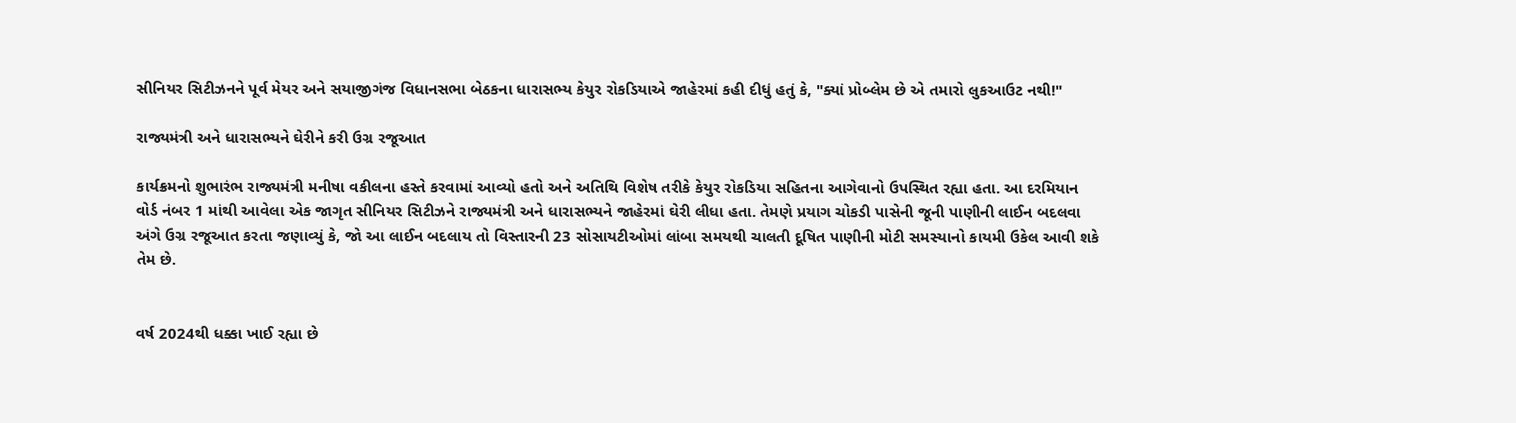સીનિયર સિટીઝનને પૂર્વ મેયર અને સયાજીગંજ વિધાનસભા બેઠકના ધારાસભ્ય કેયુર રોકડિયાએ જાહેરમાં કહી દીધું હતું કે, "ક્યાં પ્રોબ્લેમ છે એ તમારો લુકઆઉટ નથી!"

રાજ્યમંત્રી અને ધારાસભ્યને ઘેરીને કરી ઉગ્ર રજૂઆત

કાર્યક્રમનો શુભારંભ રાજ્યમંત્રી મનીષા વકીલના હસ્તે કરવામાં આવ્યો હતો અને અતિથિ વિશેષ તરીકે કેયુર રોકડિયા સહિતના આગેવાનો ઉપસ્થિત રહ્યા હતા. આ દરમિયાન વોર્ડ નંબર 1 માંથી આવેલા એક જાગૃત સીનિયર સિટીઝને રાજ્યમંત્રી અને ધારાસભ્યને જાહેરમાં ઘેરી લીધા હતા. તેમણે પ્રયાગ ચોકડી પાસેની જૂની પાણીની લાઈન બદલવા અંગે ઉગ્ર રજૂઆત કરતા જણાવ્યું કે, જો આ લાઈન બદલાય તો વિસ્તારની 23 સોસાયટીઓમાં લાંબા સમયથી ચાલતી દૂષિત પાણીની મોટી સમસ્યાનો કાયમી ઉકેલ આવી શકે તેમ છે.


વર્ષ 2024થી ધક્કા ખાઈ રહ્યા છે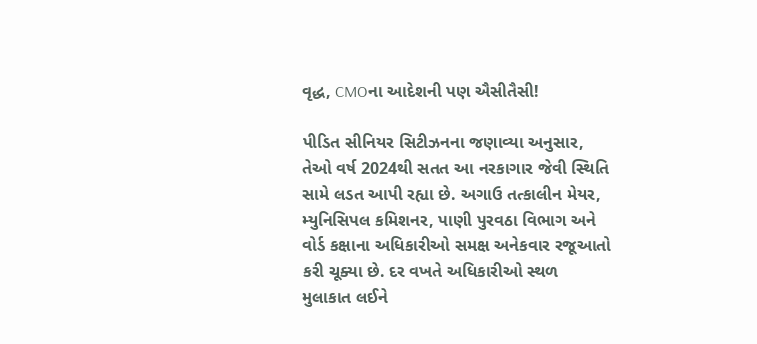વૃદ્ધ, CMOના આદેશની પણ ઐસીતૈસી!

પીડિત સીનિયર સિટીઝનના જણાવ્યા અનુસાર, તેઓ વર્ષ 2024થી સતત આ નરકાગાર જેવી સ્થિતિ સામે લડત આપી રહ્યા છે. અગાઉ તત્કાલીન મેયર, મ્યુનિસિપલ કમિશનર, પાણી પુરવઠા વિભાગ અને વોર્ડ કક્ષાના અધિકારીઓ સમક્ષ અનેકવાર રજૂઆતો કરી ચૂક્યા છે. દર વખતે અધિકારીઓ સ્થળ મુલાકાત લઈને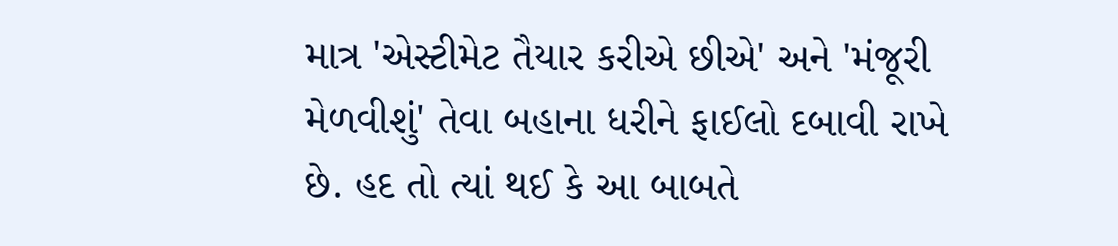માત્ર 'એસ્ટીમેટ તૈયાર કરીએ છીએ' અને 'મંજૂરી મેળવીશું' તેવા બહાના ધરીને ફાઈલો દબાવી રાખે છે. હદ તો ત્યાં થઈ કે આ બાબતે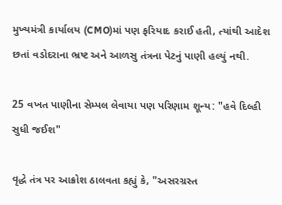મુખ્યમંત્રી કાર્યાલય (CMO)માં પણ ફરિયાદ કરાઈ હતી, ત્યાંથી આદેશ છતાં વડોદરાના ભ્રષ્ટ અને આળસુ તંત્રના પેટનું પાણી હલ્યું નથી.

25 વખત પાણીના સેમ્પલ લેવાયા પણ પરિણામ શૂન્ય: "હવે દિલ્હી સુધી જઈશ"

વૃદ્ધે તંત્ર પર આક્રોશ ઠાલવતા કહ્યું કે, "અસરગ્રસ્ત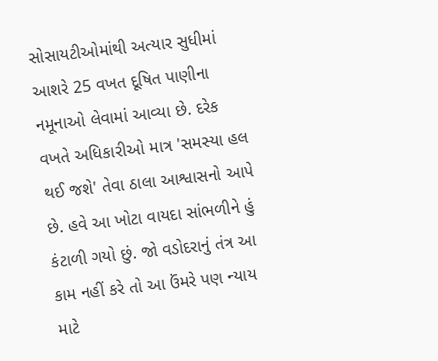સોસાયટીઓમાંથી અત્યાર સુધીમાં આશરે 25 વખત દૂષિત પાણીના નમૂનાઓ લેવામાં આવ્યા છે. દરેક વખતે અધિકારીઓ માત્ર 'સમસ્યા હલ થઈ જશે' તેવા ઠાલા આશ્વાસનો આપે છે. હવે આ ખોટા વાયદા સાંભળીને હું કંટાળી ગયો છું. જો વડોદરાનું તંત્ર આ કામ નહીં કરે તો આ ઉંમરે પણ ન્યાય માટે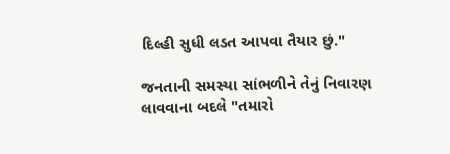દિલ્હી સુધી લડત આપવા તૈયાર છું."

જનતાની સમસ્યા સાંભળીને તેનું નિવારણ લાવવાના બદલે "તમારો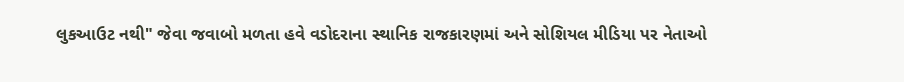લુકઆઉટ નથી" જેવા જવાબો મળતા હવે વડોદરાના સ્થાનિક રાજકારણમાં અને સોશિયલ મીડિયા પર નેતાઓ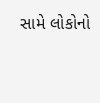સામે લોકોનો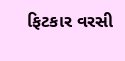ફિટકાર વરસી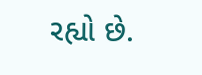રહ્યો છે.